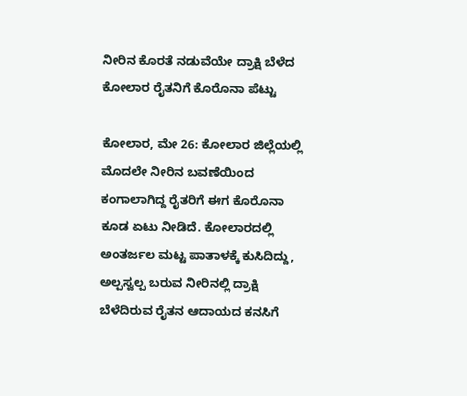ನೀರಿನ ಕೊರತೆ ನಡುವೆಯೇ ದ್ರಾಕ್ಷಿ ಬೆಳೆದ ಕೋಲಾರ ರೈತನಿಗೆ ಕೊರೊನಾ ಪೆಟ್ಟು

ಕೋಲಾರ, ಮೇ 26: ಕೋಲಾರ ಜಿಲ್ಲೆಯಲ್ಲಿ ಮೊದಲೇ ನೀರಿನ ಬವಣೆಯಿಂದ ಕಂಗಾಲಾಗಿದ್ದ ರೈತರಿಗೆ ಈಗ ಕೊರೊನಾ ಕೂಡ ಏಟು ನೀಡಿದೆ. ಕೋಲಾರದಲ್ಲಿ ಅಂತರ್ಜಲ‌ ಮಟ್ಟ ಪಾತಾಳಕ್ಕೆ ಕುಸಿದಿದ್ದು, ಅಲ್ಪಸ್ವಲ್ಪ ಬರುವ ನೀರಿನಲ್ಲಿ ದ್ರಾಕ್ಷಿ ಬೆಳೆದಿರುವ ರೈತನ ಆದಾಯದ ಕನಸಿಗೆ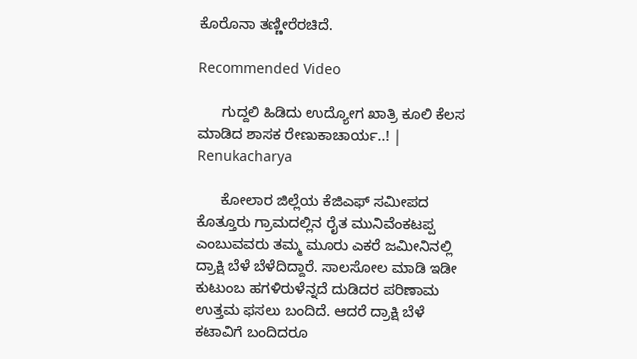ಕೊರೊನಾ ತಣ್ಣೀರೆರಚಿದೆ.

Recommended Video

      ಗುದ್ದಲಿ ಹಿಡಿದು ಉದ್ಯೋಗ ಖಾತ್ರಿ ಕೂಲಿ ಕೆಲಸ ಮಾಡಿದ ಶಾಸಕ ರೇಣುಕಾಚಾರ್ಯ..! | Renukacharya

      ಕೋಲಾರ ಜಿಲ್ಲೆಯ ಕೆಜಿಎಫ್ ಸಮೀಪದ ಕೊತ್ತೂರು ಗ್ರಾಮದಲ್ಲಿನ ರೈತ ಮುನಿವೆಂಕಟಪ್ಪ ಎಂಬುವವರು ತಮ್ಮ ಮೂರು ಎಕರೆ ಜಮೀನಿನಲ್ಲಿ ದ್ರಾಕ್ಷಿ ಬೆಳೆ ಬೆಳೆದಿದ್ದಾರೆ. ಸಾಲಸೋಲ ಮಾಡಿ ಇಡೀ ಕುಟುಂಬ ಹಗಳಿರುಳೆನ್ನದೆ ದುಡಿದರ ಪರಿಣಾಮ ಉತ್ತಮ ಫಸಲು ಬಂದಿದೆ. ಆದರೆ ದ್ರಾಕ್ಷಿ ಬೆಳೆ ಕಟಾವಿಗೆ ಬಂದಿದರೂ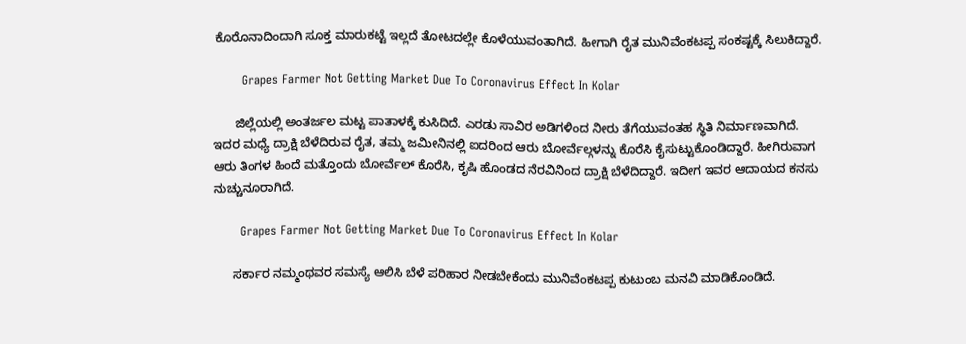ಕೊರೊನಾದಿಂದಾಗಿ ಸೂಕ್ತ ಮಾರುಕಟ್ಟೆ ಇಲ್ಲದೆ ತೋಟದಲ್ಲೇ ಕೊಳೆಯುವಂತಾಗಿದೆ. ಹೀಗಾಗಿ ರೈತ ಮುನಿವೆಂಕಟಪ್ಪ ಸಂಕಷ್ಟಕ್ಕೆ ಸಿಲುಕಿದ್ದಾರೆ.

       Grapes Farmer Not Getting Market Due To Coronavirus Effect In Kolar

      ಜಿಲ್ಲೆಯಲ್ಲಿ ಅಂತರ್ಜಲ ಮಟ್ಟ ಪಾತಾಳಕ್ಕೆ ಕುಸಿದಿದೆ. ಎರಡು ಸಾವಿರ ಅಡಿಗಳಿಂದ ನೀರು ತೆಗೆಯುವಂತಹ ಸ್ಥಿತಿ ನಿರ್ಮಾಣವಾಗಿದೆ. ಇದರ‌ ಮಧ್ಯೆ ದ್ರಾಕ್ಷಿ ಬೆಳೆದಿರುವ ರೈತ, ತಮ್ಮ ಜಮೀನಿನಲ್ಲಿ ಐದರಿಂದ ಆರು ಬೋರ್ವೆಲ್ಗಳನ್ನು ಕೊರೆಸಿ ಕೈಸುಟ್ಟುಕೊಂಡಿದ್ದಾರೆ. ಹೀಗಿರುವಾಗ ಆರು ತಿಂಗಳ‌ ಹಿಂದೆ ಮತ್ತೊಂದು ಬೋರ್ವೆಲ್ ಕೊರೆಸಿ, ಕೃಷಿ ಹೊಂಡದ ನೆರವಿನಿಂದ ದ್ರಾಕ್ಷಿ ಬೆಳೆದಿದ್ದಾರೆ. ಇದೀಗ ಇವರ ಆದಾಯದ ಕನಸು ನುಚ್ಚುನೂರಾಗಿದೆ.

       Grapes Farmer Not Getting Market Due To Coronavirus Effect In Kolar

      ಸರ್ಕಾರ ನಮ್ಮಂಥವರ ಸಮಸ್ಯೆ ಆಲಿಸಿ ಬೆಳೆ ಪರಿಹಾರ ನೀಡಬೇಕೆಂದು ಮುನಿವೆಂಕಟಪ್ಪ ಕುಟುಂಬ ಮನವಿ ಮಾಡಿಕೊಂಡಿದೆ.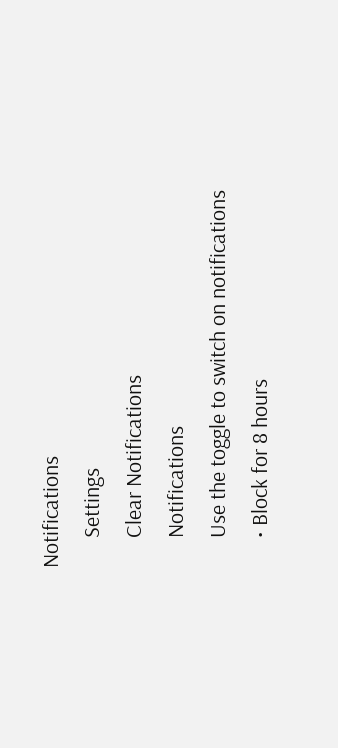Notifications
      Settings
      Clear Notifications
      Notifications
      Use the toggle to switch on notifications
      • Block for 8 hours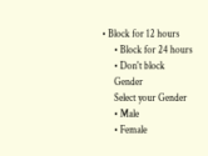• Block for 12 hours
      • Block for 24 hours
      • Don't block
      Gender
      Select your Gender
      • Male
      • Female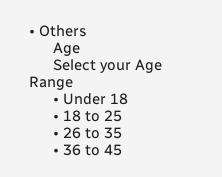• Others
      Age
      Select your Age Range
      • Under 18
      • 18 to 25
      • 26 to 35
      • 36 to 45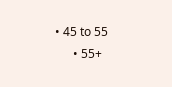• 45 to 55
      • 55+